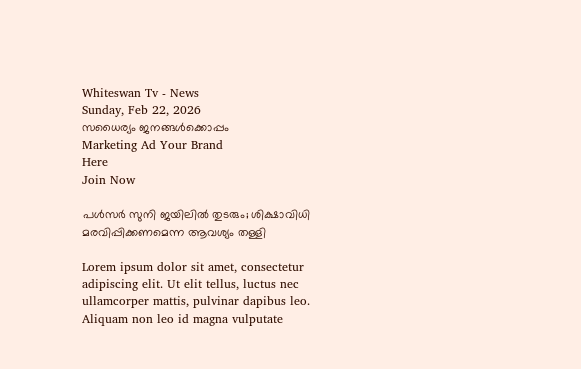Whiteswan Tv - News
Sunday, Feb 22, 2026
സധൈര്യം ജനങ്ങൾക്കൊപ്പം
Marketing Ad Your Brand
Here
Join Now

പള്‍സര്‍ സുനി ജയിലില്‍ തുടരും; ശിക്ഷാവിധി മരവിപ്പിക്കണമെന്ന ആവശ്യം തള്ളി

Lorem ipsum dolor sit amet, consectetur adipiscing elit. Ut elit tellus, luctus nec ullamcorper mattis, pulvinar dapibus leo. Aliquam non leo id magna vulputate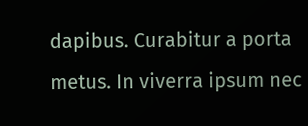dapibus. Curabitur a porta metus. In viverra ipsum nec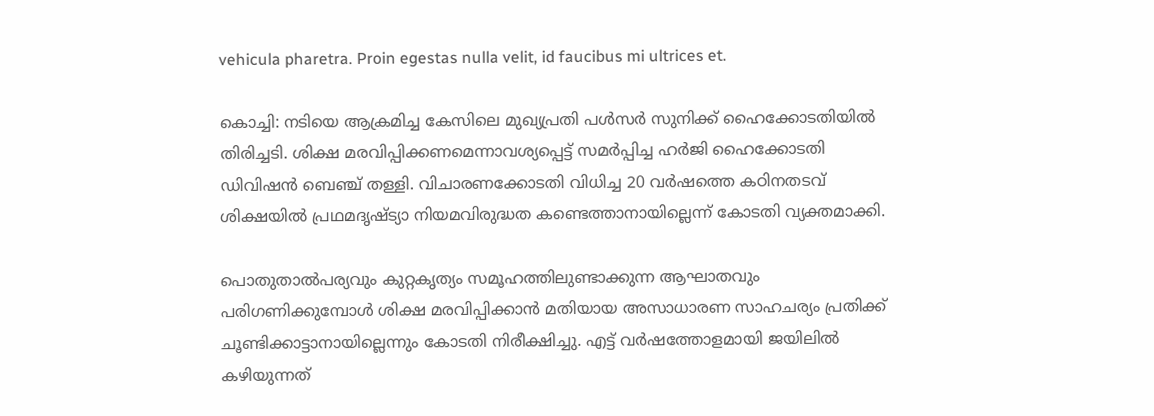vehicula pharetra. Proin egestas nulla velit, id faucibus mi ultrices et.

കൊച്ചി: നടിയെ ആക്രമിച്ച കേസിലെ മുഖ്യപ്രതി പൾസർ സുനിക്ക് ഹൈക്കോടതിയിൽ തിരിച്ചടി. ശിക്ഷ മരവിപ്പിക്കണമെന്നാവശ്യപ്പെട്ട് സമർപ്പിച്ച ഹർജി ഹൈക്കോടതി ഡിവിഷൻ ബെഞ്ച് തള്ളി. വിചാരണക്കോടതി വിധിച്ച 20 വർഷത്തെ കഠിനതടവ് ശിക്ഷയിൽ പ്രഥമദൃഷ്ട്യാ നിയമവിരുദ്ധത കണ്ടെത്താനായില്ലെന്ന് കോടതി വ്യക്തമാക്കി.

പൊതുതാൽപര്യവും കുറ്റകൃത്യം സമൂഹത്തിലുണ്ടാക്കുന്ന ആഘാതവും പരിഗണിക്കുമ്പോൾ ശിക്ഷ മരവിപ്പിക്കാൻ മതിയായ അസാധാരണ സാഹചര്യം പ്രതിക്ക് ചൂണ്ടിക്കാട്ടാനായില്ലെന്നും കോടതി നിരീക്ഷിച്ചു. എട്ട് വർഷത്തോളമായി ജയിലിൽ കഴിയുന്നത്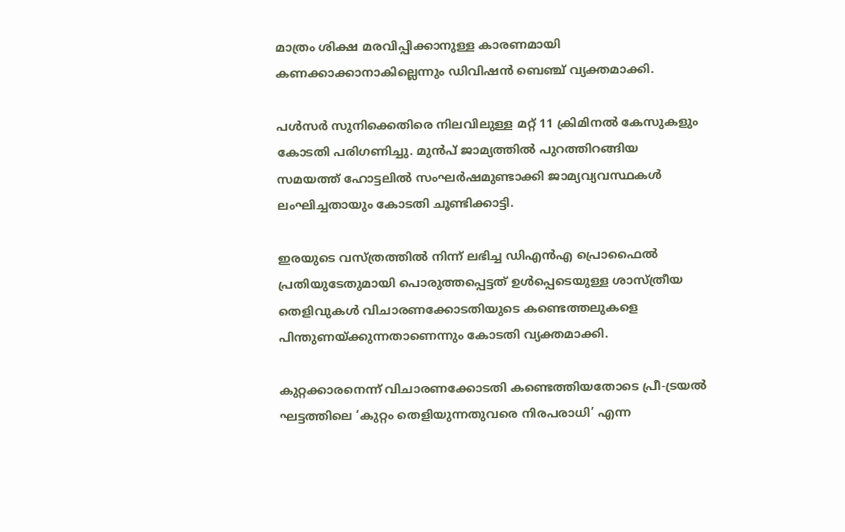മാത്രം ശിക്ഷ മരവിപ്പിക്കാനുള്ള കാരണമായി കണക്കാക്കാനാകില്ലെന്നും ഡിവിഷൻ ബെഞ്ച് വ്യക്തമാക്കി.

പൾസർ സുനിക്കെതിരെ നിലവിലുള്ള മറ്റ് 11 ക്രിമിനൽ കേസുകളും കോടതി പരിഗണിച്ചു. മുൻപ് ജാമ്യത്തിൽ പുറത്തിറങ്ങിയ സമയത്ത് ഹോട്ടലിൽ സംഘർഷമുണ്ടാക്കി ജാമ്യവ്യവസ്ഥകൾ ലംഘിച്ചതായും കോടതി ചൂണ്ടിക്കാട്ടി.

ഇരയുടെ വസ്ത്രത്തിൽ നിന്ന് ലഭിച്ച ഡിഎൻഎ പ്രൊഫൈൽ പ്രതിയുടേതുമായി പൊരുത്തപ്പെട്ടത് ഉൾപ്പെടെയുള്ള ശാസ്ത്രീയ തെളിവുകൾ വിചാരണക്കോടതിയുടെ കണ്ടെത്തലുകളെ പിന്തുണയ്ക്കുന്നതാണെന്നും കോടതി വ്യക്തമാക്കി.

കുറ്റക്കാരനെന്ന് വിചാരണക്കോടതി കണ്ടെത്തിയതോടെ പ്രീ-ട്രയൽ ഘട്ടത്തിലെ ‘കുറ്റം തെളിയുന്നതുവരെ നിരപരാധി’ എന്ന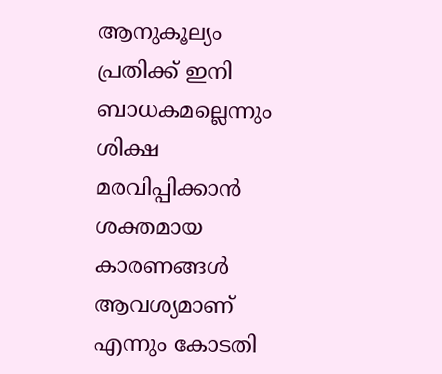ആനുകൂല്യം പ്രതിക്ക് ഇനി ബാധകമല്ലെന്നും ശിക്ഷ മരവിപ്പിക്കാൻ ശക്തമായ കാരണങ്ങൾ ആവശ്യമാണ് എന്നും കോടതി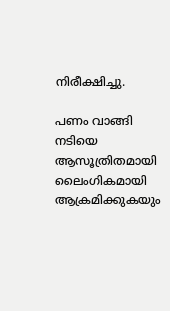നിരീക്ഷിച്ചു.

പണം വാങ്ങി നടിയെ ആസൂത്രിതമായി ലൈംഗികമായി ആക്രമിക്കുകയും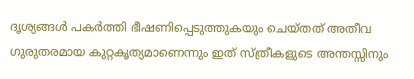ദൃശ്യങ്ങൾ പകർത്തി ഭീഷണിപ്പെടുത്തുകയും ചെയ്തത് അതീവ ഗുരുതരമായ കുറ്റകൃത്യമാണെന്നും ഇത് സ്ത്രീകളുടെ അന്തസ്സിനും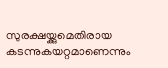സുരക്ഷയ്ക്കുമെതിരായ കടന്നുകയറ്റമാണെന്നും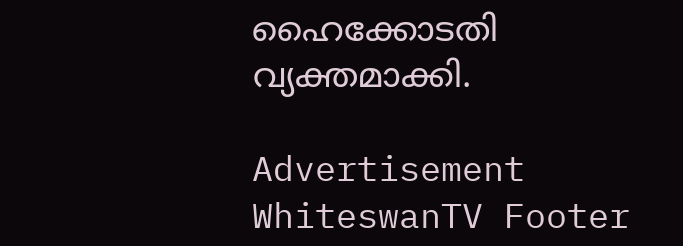ഹൈക്കോടതി വ്യക്തമാക്കി.

Advertisement
WhiteswanTV Footer